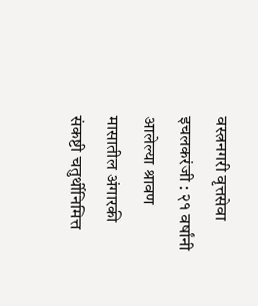वस्त्रनगरी वृत्तसेवा
इचलकरंजी : २१ वर्षांनी आलेल्या श्रावण मासातील अंगारकी संकष्टी चतुर्थीनिमित्त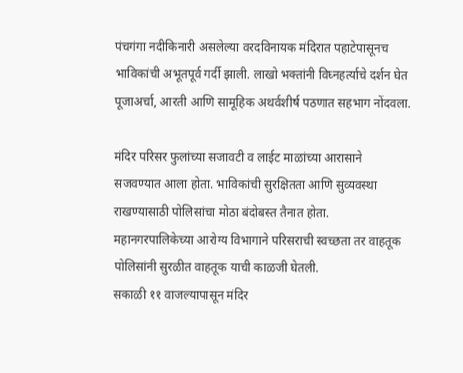पंचगंगा नदीकिनारी असलेल्या वरदविनायक मंदिरात पहाटेपासूनच भाविकांची अभूतपूर्व गर्दी झाली. लाखो भक्तांनी विघ्नहर्त्याचे दर्शन घेत पूजाअर्चा, आरती आणि सामूहिक अथर्वशीर्ष पठणात सहभाग नोंदवला.

मंदिर परिसर फुलांच्या सजावटी व लाईट माळांच्या आरासाने सजवण्यात आला होता. भाविकांची सुरक्षितता आणि सुव्यवस्था राखण्यासाठी पोलिसांचा मोठा बंदोबस्त तैनात होता. महानगरपालिकेच्या आरोग्य विभागाने परिसराची स्वच्छता तर वाहतूक पोलिसांनी सुरळीत वाहतूक याची काळजी घेतली.
सकाळी ११ वाजल्यापासून मंदिर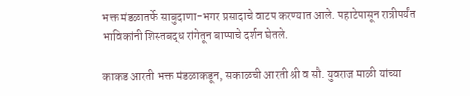भक्त मंडळातर्फे साबुदाणा-भगर प्रसादाचे वाटप करण्यात आले. पहाटेपासून रात्रीपर्यंत भाविकांनी शिस्तबद्ध रांगेतून बाप्पाचे दर्शन घेतले.

काकड आरती भक्त मंडळाकडून, सकाळची आरती श्री व सौ. युवराज माळी यांच्या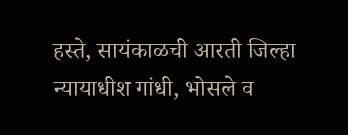हस्ते, सायंकाळची आरती जिल्हा न्यायाधीश गांधी, भोसले व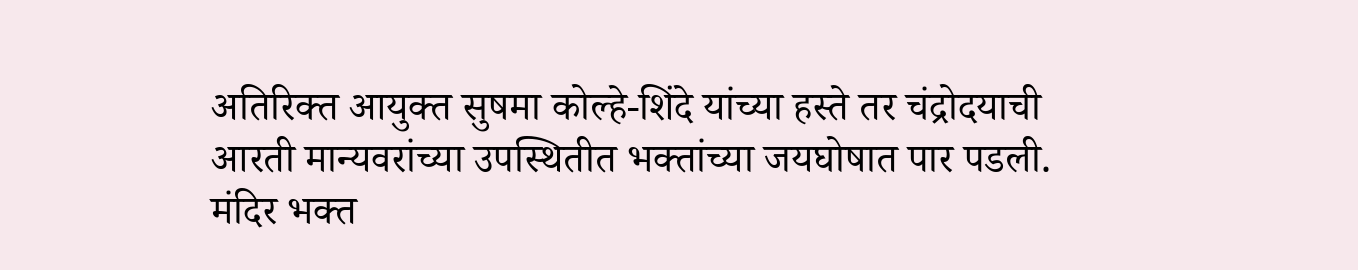अतिरिक्त आयुक्त सुषमा कोल्हे-शिंदे यांच्या हस्ते तर चंद्रोदयाची आरती मान्यवरांच्या उपस्थितीत भक्तांच्या जयघोषात पार पडली.
मंदिर भक्त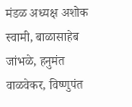मंडळ अध्यक्ष अशोक स्वामी, बाळासाहेब जांभळे, हनुमंत वाळवेकर, विष्णुपंत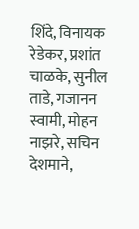शिंदे, विनायक रेडेकर, प्रशांत चाळके, सुनील ताडे, गजानन स्वामी, मोहन नाझरे, सचिन देशमाने,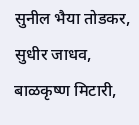सुनील भैया तोडकर, सुधीर जाधव, बाळकृष्ण मिटारी,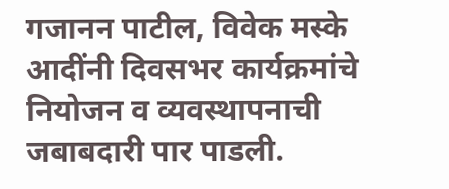गजानन पाटील, विवेक मस्के आदींनी दिवसभर कार्यक्रमांचे नियोजन व व्यवस्थापनाची जबाबदारी पार पाडली.